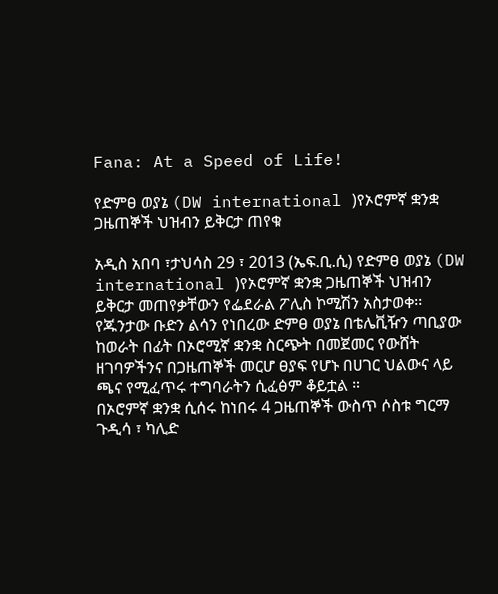Fana: At a Speed of Life!

የድምፀ ወያኔ (DW international )የኦሮምኛ ቋንቋ ጋዜጠኞች ህዝብን ይቅርታ ጠየቁ

አዲስ አበባ ፣ታህሳስ 29 ፣ 2013 (ኤፍ.ቢ.ሲ) የድምፀ ወያኔ (DW international )የኦሮምኛ ቋንቋ ጋዜጠኞች ህዝብን ይቅርታ መጠየቃቸውን የፌደራል ፖሊስ ኮሚሽን አስታወቀ፡፡
የጁንታው ቡድን ልሳን የነበረው ድምፀ ወያኔ በቴሌቪዥን ጣቢያው ከወራት በፊት በኦሮሚኛ ቋንቋ ስርጭት በመጀመር የውሸት ዘገባዎችንና በጋዜጠኞች መርሆ ፀያፍ የሆኑ በሀገር ህልውና ላይ ጫና የሚፈጥሩ ተግባራትን ሲፈፅም ቆይቷል ።
በኦሮምኛ ቋንቋ ሲሰሩ ከነበሩ 4 ጋዜጠኞች ውስጥ ሶስቱ ግርማ ጉዲሳ ፣ ካሊድ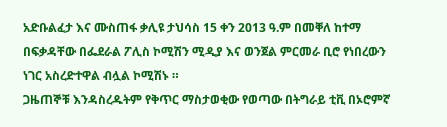አድቡልፈታ እና ሙስጠፋ ቃሊዩ ታህሳስ 15 ቀን 2013 ዓ.ም በመቐለ ከተማ በፍቃዳቸው በፌደራል ፖሊስ ኮሚሽን ሚዲያ እና ወንጀል ምርመራ ቢሮ የነበረውን ነገር አስረድተዋል ብሏል ኮሚሽኑ ።
ጋዜጠኞቹ እንዳስረዱትም የቅጥር ማስታወቂው የወጣው በትግራይ ቲቪ በኦሮምኛ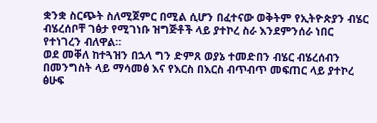ቋንቋ ስርጭት ስለሚጀምር በሚል ሲሆን በፈተናው ወቅትም የኢትዮጵያን ብሄር ብሄረሰቦቸ ገፅታ የሚገነቡ ዝግጅቶች ላይ ያተኮረ ስራ እንደምንሰራ ነበር የተነገረን ብለዋል።
ወደ መቐለ ከተጓዝን በኋላ ግን ድምጸ ወያኔ ተመድበን ብሄር ብሄረሰብን በመንግስት ላይ ማሳመፅ እና የእርስ በእርስ ብጥብጥ መፍጠር ላይ ያተኮረ ፅሁፍ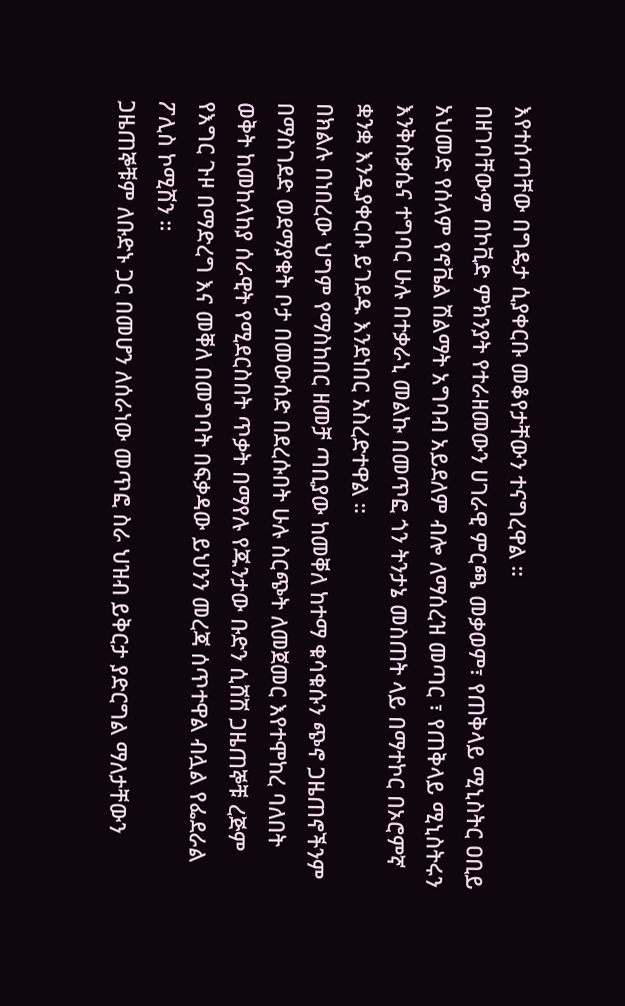እየተሰጣቸው በግዴታ ሲያቀርቡ መቆየታቸውን ተናግረዋል ።
በዘገባቸውም በኮቪድ ምክንያት የተራዘመውን ሀገራዊ ምርጫ መቃወም፣ የጠቅላይ ሚኒስትር ዐቢይ አህመድ የሰላም የኖቬል ሽልማት አግባብ አይደለም ብሎ ለማሰረዝ መጣር ፣ የጠቅላይ ሚኒስትሩን እንቅስቃሴና ተግባር ሁሉ በተቃራኒ መልኩ በመጥፎ ጎን ትንታኔ መስጠት ላይ በማተኮር በኦሮምኛ ቋንቋ እንዲያቀርቡ ይገደዱ እንደነበር አስረድተዋል ።
በክልሉ በነበረው ህግም የማስከበር ዘመቻ ጣቢያው ከመቐለ ከተማ ቁሳቁሱን ጭኖ ጋዜጠኖችንም በማስገደድ ወደማያቁት ቦታ በመውሰድ በደረሱበት ሁሉ ስርጭት ለመጀመር እየተሞከረ ባለበት ወቅት ከመከላከያ ሰራዊት የሚደርስበት ጥቃት በማየሉ የጁንታው ቡድን ሲሸሽ ጋዜጠኞቹ ረጅም የእግር ጉዞ በማድረግ እና መቐለ በመግባት በፍቃዳው ይህንን መረጃ ሰጥተዋል ብሏል የፌደራል ፖሊስ ኮሚሽን ።
ጋዜጠኞቹም ለቡድኑ ጋር በመሆን ለሰራነው መጥፎ ስራ ህዝብ ይቅርታ ያድርግል ማለታቸውን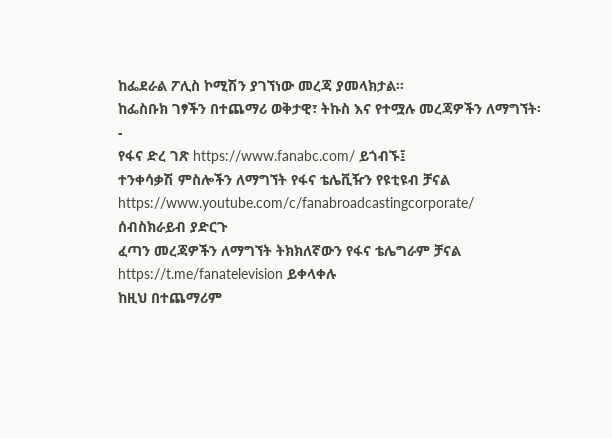ከፌደራል ፖሊስ ኮሚሽን ያገኘነው መረጃ ያመላክታል፡፡
ከፌስቡክ ገፃችን በተጨማሪ ወቅታዊ፣ ትኩስ እና የተሟሉ መረጃዎችን ለማግኘት፡-
የፋና ድረ ገጽ https://www.fanabc.com/ ይጎብኙ፤
ተንቀሳቃሽ ምስሎችን ለማግኘት የፋና ቴሌቪዥን የዩቲዩብ ቻናል https://www.youtube.com/c/fanabroadcastingcorporate/ ሰብስክራይብ ያድርጉ
ፈጣን መረጃዎችን ለማግኘት ትክክለኛውን የፋና ቴሌግራም ቻናል https://t.me/fanatelevision ይቀላቀሉ
ከዚህ በተጨማሪም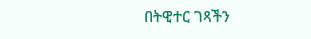በትዊተር ገጻችን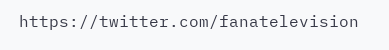https://twitter.com/fanatelevision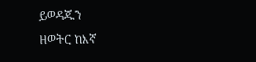ይወዳጁን
ዘወትር ከእኛ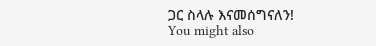ጋር ስላሉ እናመሰግናለን!
You might also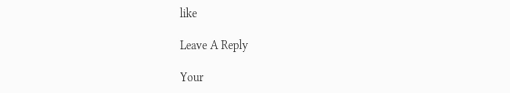like

Leave A Reply

Your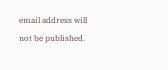email address will not be published.